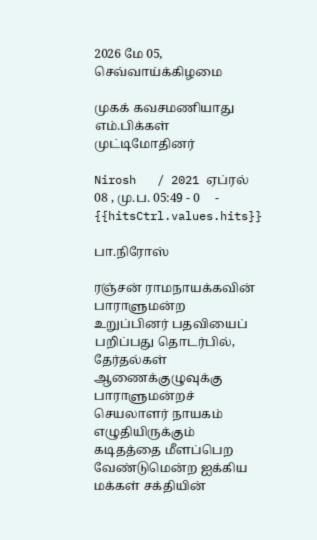2026 மே 05, செவ்வாய்க்கிழமை

முகக் கவசமணியாது எம்.பிக்கள் முட்டிமோதினர்

Nirosh   / 2021 ஏப்ரல் 08 , மு.ப. 05:49 - 0     - {{hitsCtrl.values.hits}}

பா.நிரோஸ்

ரஞ்சன் ராமநாயக்கவின் பாராளுமன்ற உறுப்பினர் பதவியைப் பறிப்பது தொடர்பில், தேர்தல்கள் ஆணைக்குழுவுக்கு பாராளுமன்றச் செயலாளர் நாயகம் எழுதியிருக்கும் கடிதத்தை மீளப்பெற வேண்டுமென்ற ஐக்கிய மக்கள் சக்தியின்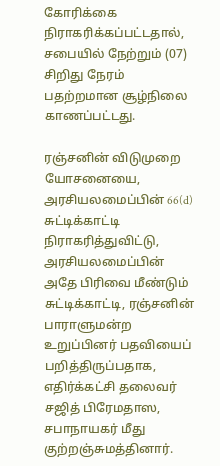கோரிக்கை நிராகரிக்கப்பட்டதால், சபையில் நேற்றும் (07) சிறிது நேரம் பதற்றமான சூழ்நிலை காணப்பட்டது.

ரஞ்சனின் விடுமுறை யோசனையை, அரசியலமைப்பின் 66(d) சுட்டிக்காட்டி நிராகரித்துவிட்டு, அரசியலமைப்பின் அதே பிரிவை மீண்டும் சுட்டிக்காட்டி, ரஞ்சனின் பாராளுமன்ற உறுப்பினர் பதவியைப் பறித்திருப்பதாக, எதிர்க்கட்சி தலைவர் சஜித் பிரேமதாஸ, சபாநாயகர் மீது குற்றஞ்சுமத்தினார்.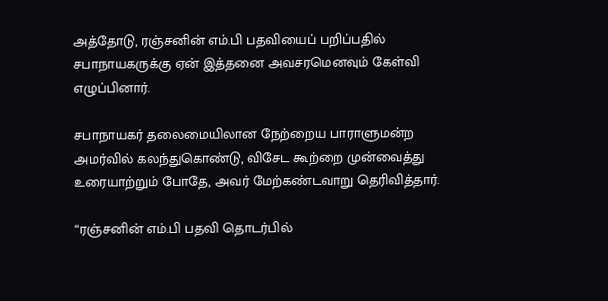அத்தோடு, ரஞ்சனின் எம்.பி பதவியைப் பறிப்பதில் சபாநாயகருக்கு ஏன் இத்தனை அவசரமெனவும் கேள்வி எழுப்பினார்.

சபாநாயகர் தலைமையிலான நேற்றைய பாராளுமன்ற அமர்வில் கலந்துகொண்டு, விசேட கூற்றை முன்வைத்து உரையாற்றும் போதே, அவர் மேற்கண்டவாறு தெரிவித்தார்.

“ரஞ்சனின் எம்.பி பதவி தொடர்பில்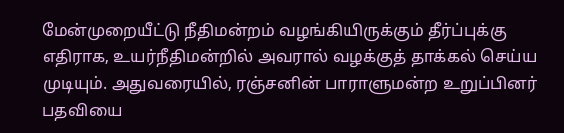மேன்முறையீட்டு நீதிமன்றம் வழங்கியிருக்கும் தீர்ப்புக்கு எதிராக, உயர்நீதிமன்றில் அவரால் வழக்குத் தாக்கல் செய்ய  முடியும். அதுவரையில், ரஞ்சனின் பாராளுமன்ற உறுப்பினர் பதவியை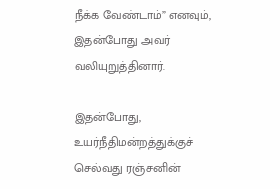நீக்க வேண்டாம்” எனவும், இதன்போது அவர் வலியுறுத்தினார்.

இதன்போது, உயர்நீதிமன்றத்துக்குச் செல்வது ரஞ்சனின்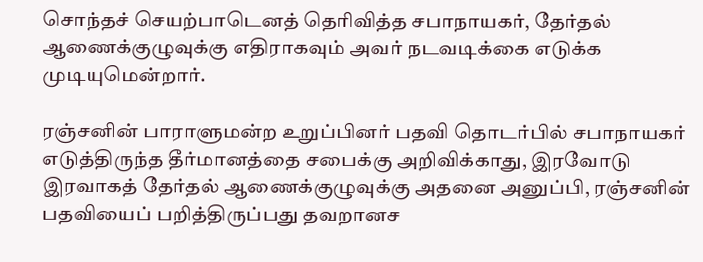சொந்தச் செயற்பாடெனத் தெரிவித்த சபாநாயகர், தேர்தல் ஆணைக்குழுவுக்கு எதிராகவும் அவர் நடவடிக்கை எடுக்க முடியுமென்றார்.

ரஞ்சனின் பாராளுமன்ற உறுப்பினர் பதவி தொடர்பில் சபாநாயகர் எடுத்திருந்த தீர்மானத்தை சபைக்கு அறிவிக்காது, இரவோடு இரவாகத் தேர்தல் ஆணைக்குழுவுக்கு அதனை அனுப்பி, ரஞ்சனின் பதவியைப் பறித்திருப்பது தவறானச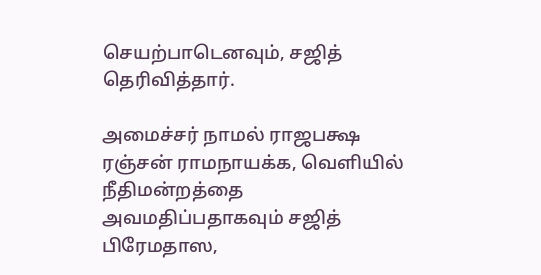செயற்பாடெனவும், சஜித் தெரிவித்தார்.

அமைச்சர் நாமல் ராஜபக்ஷ
ரஞ்சன் ராமநாயக்க, வெளியில் நீதிமன்றத்தை அவமதிப்பதாகவும் சஜித் பிரேமதாஸ,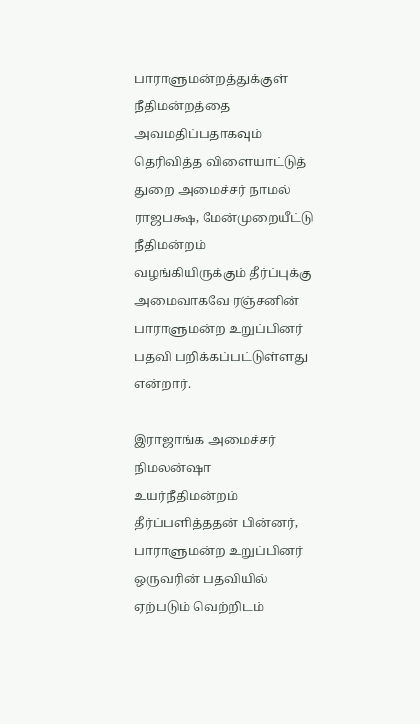பாராளுமன்றத்துக்குள் நீதிமன்றத்தை அவமதிப்பதாகவும் தெரிவித்த விளையாட்டுத் துறை அமைச்சர் நாமல் ராஜபக்ஷ, மேன்முறையீட்டு நீதிமன்றம் வழங்கியிருக்கும் தீர்ப்புக்கு அமைவாகவே ரஞ்சனின் பாராளுமன்ற உறுப்பினர் பதவி பறிக்கப்பட்டுள்ளது என்றார்.

இராஜாங்க அமைச்சர் நிமலன்ஷா
உயர்நீதிமன்றம் தீர்ப்பளித்ததன் பின்னர், பாராளுமன்ற உறுப்பினர் ஒருவரின் பதவியில் ஏற்படும் வெற்றிடம்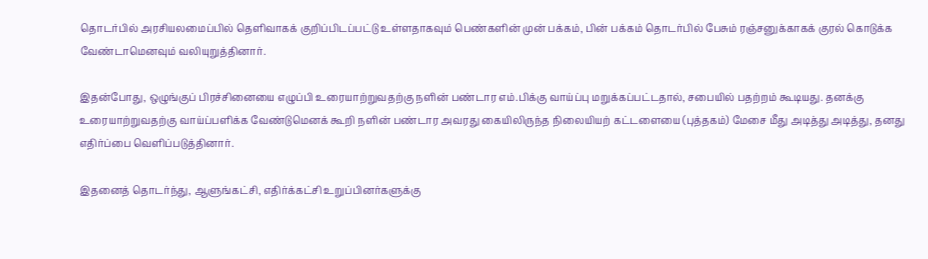தொடர்பில் அரசியலமைப்பில் தெளிவாகக் குறிப்பிடப்பட்டு உள்ளதாகவும் பெண்களின் முன் பக்கம், பின் பக்கம் தொடர்பில் பேசும் ரஞ்சனுக்காகக் குரல் கொடுக்க வேண்டாமெனவும் வலியுறுத்தினார்.

இதன்போது, ஒழுங்குப் பிரச்சினையை எழுப்பி உரையாற்றுவதற்கு நளின் பண்டார எம்.பிக்கு வாய்ப்பு மறுக்கப்பட்டதால், சபையில் பதற்றம் கூடியது. தனக்கு உரையாற்றுவதற்கு வாய்ப்பளிக்க வேண்டுமெனக் கூறி நளின் பண்டார அவரது கையிலிருந்த நிலையியற் கட்டளையை (புத்தகம்) மேசை மீது அடித்து அடித்து, தனது எதிர்ப்பை வெளிப்படுத்தினார்.

இதனைத் தொடர்ந்து, ஆளுங்கட்சி, எதிர்க்கட்சி உறுப்பினர்களுக்கு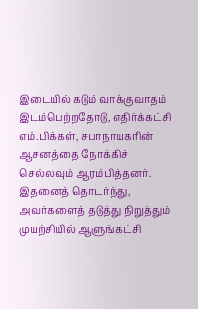இடையில் கடும் வாக்குவாதம் இடம்பெற்றதோடு, எதிர்க்கட்சி எம்.பிக்கள், சபாநாயகரின் ஆசனத்தை நோக்கிச் செல்லவும் ஆரம்பித்தனர். இதனைத் தொடர்ந்து, அவர்களைத் தடுத்து நிறுத்தும் முயற்சியில் ஆளுங்கட்சி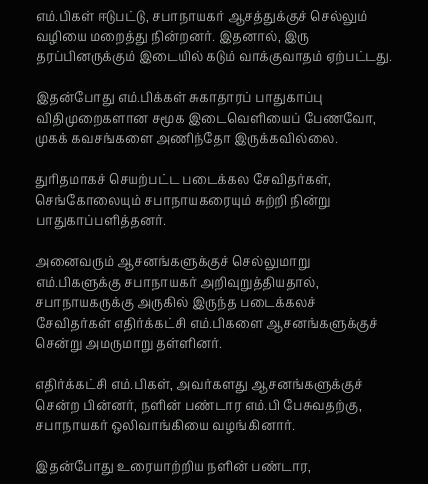எம்.பிகள் ஈடுபட்டு, சபாநாயகர் ஆசத்துக்குச் செல்லும் வழியை மறைத்து நின்றனர். இதனால், இரு தரப்பினருக்கும் இடையில் கடும் வாக்குவாதம் ஏற்பட்டது.

இதன்போது எம்.பிக்கள் சுகாதாரப் பாதுகாப்பு விதிமுறைகளான சமூக இடைவெளியைப் பேணவோ, முகக் கவசங்களை அணிந்தோ இருக்கவில்லை.

துரிதமாகச் செயற்பட்ட படைக்கல சேவிதர்கள், செங்கோலையும் சபாநாயகரையும் சுற்றி நின்று பாதுகாப்பளித்தனர்.

அனைவரும் ஆசனங்களுக்குச் செல்லுமாறு எம்.பிகளுக்கு சபாநாயகர் அறிவுறுத்தியதால், சபாநாயகருக்கு அருகில் இருந்த படைக்கலச் சேவிதர்கள் எதிர்க்கட்சி எம்.பிகளை ஆசனங்களுக்குச் சென்று அமருமாறு தள்ளினர்.

எதிர்க்கட்சி எம்.பிகள், அவர்களது ஆசனங்களுக்குச் சென்ற பின்னர், நளின் பண்டார எம்.பி பேசுவதற்கு, சபாநாயகர் ஒலிவாங்கியை வழங்கினார்.

இதன்போது உரையாற்றிய நளின் பண்டார,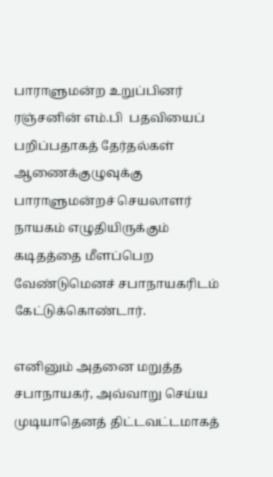பாராளுமன்ற உறுப்பினர் ரஞ்சனின் எம்.பி  பதவியைப் பறிப்பதாகத் தேர்தல்கள் ஆணைக்குழுவுக்கு பாராளுமன்றச் செயலாளர் நாயகம் எழுதியிருக்கும் கடிதத்தை மீளப்பெற வேண்டுமெனச் சபாநாயகரிடம் கேட்டுக்கொண்டார்.

எனினும் அதனை மறுத்த சபாநாயகர், அவ்வாறு செய்ய முடியாதெனத் திட்டவட்டமாகத்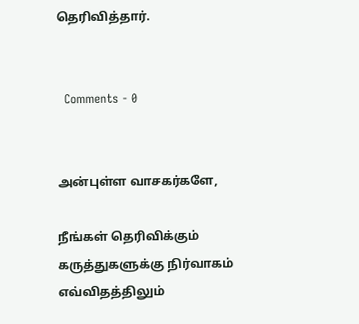தெரிவித்தார்.


  Comments - 0


அன்புள்ள வாசகர்களே,

நீங்கள் தெரிவிக்கும் கருத்துகளுக்கு நிர்வாகம் எவ்விதத்திலும்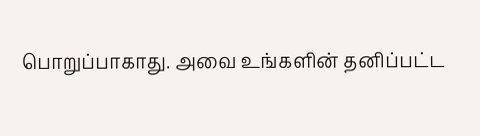பொறுப்பாகாது. அவை உங்களின் தனிப்பட்ட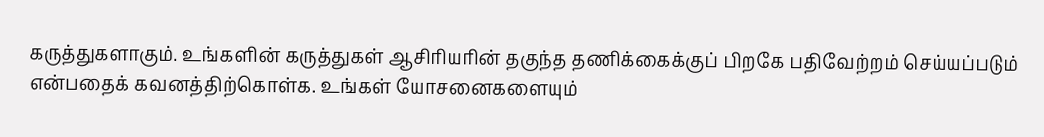கருத்துகளாகும். உங்களின் கருத்துகள் ஆசிரியரின் தகுந்த தணிக்கைக்குப் பிறகே பதிவேற்றம் செய்யப்படும் என்பதைக் கவனத்திற்கொள்க. உங்கள் யோசனைகளையும்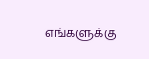எங்களுக்கு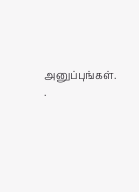அனுப்புங்கள். .